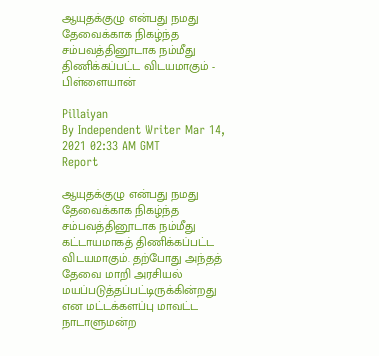ஆயுதக்குழு என்பது நமது தேவைக்காக நிகழ்ந்த சம்பவத்தினூடாக நம்மீது திணிக்கப்பட்ட விடயமாகும் - பிள்ளையான்

Pillaiyan
By Independent Writer Mar 14, 2021 02:33 AM GMT
Report

ஆயுதக்குழு என்பது நமது தேவைக்காக நிகழ்ந்த சம்பவத்தினூடாக நம்மீது கட்டாயமாகத் திணிக்கப்பட்ட விடயமாகும். தற்போது அந்தத் தேவை மாறி அரசியல் மயப்படுத்தப்பட்டிருக்கின்றது என மட்டக்களப்பு மாவட்ட நாடாளுமன்ற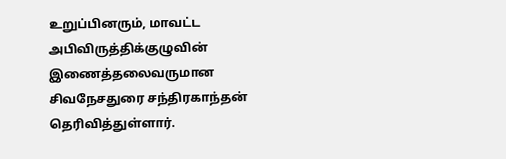உறுப்பினரும், மாவட்ட அபிவிருத்திக்குழுவின் இணைத்தலைவருமான சிவநேசதுரை சந்திரகாந்தன் தெரிவித்துள்ளார்.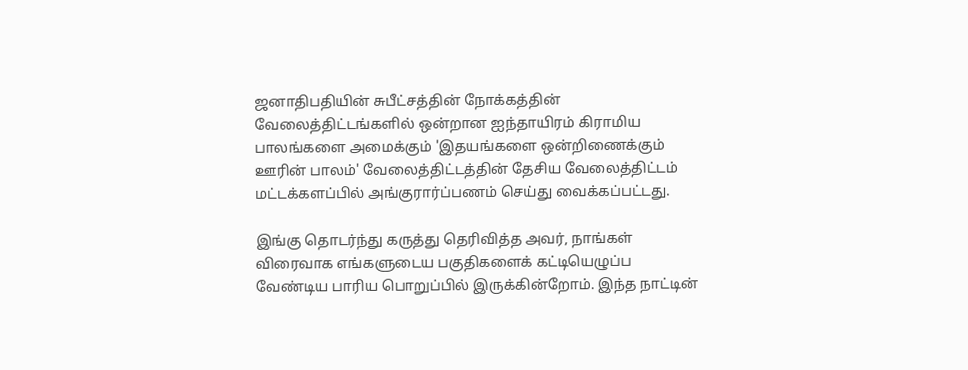ஜனாதிபதியின் சுபீட்சத்தின் நோக்கத்தின் வேலைத்திட்டங்களில் ஒன்றான ஐந்தாயிரம் கிராமிய பாலங்களை அமைக்கும் 'இதயங்களை ஒன்றிணைக்கும் ஊரின் பாலம்' வேலைத்திட்டத்தின் தேசிய வேலைத்திட்டம் மட்டக்களப்பில் அங்குரார்ப்பணம் செய்து வைக்கப்பட்டது.

இங்கு தொடர்ந்து கருத்து தெரிவித்த அவர், நாங்கள் விரைவாக எங்களுடைய பகுதிகளைக் கட்டியெழுப்ப வேண்டிய பாரிய பொறுப்பில் இருக்கின்றோம். இந்த நாட்டின்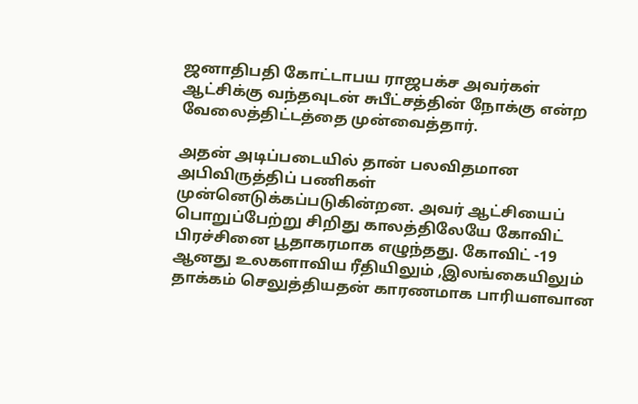ஜனாதிபதி கோட்டாபய ராஜபக்ச அவர்கள் ஆட்சிக்கு வந்தவுடன் சுபீட்சத்தின் நோக்கு என்ற வேலைத்திட்டத்தை முன்வைத்தார்.

அதன் அடிப்படையில் தான் பலவிதமான அபிவிருத்திப் பணிகள் முன்னெடுக்கப்படுகின்றன. அவர் ஆட்சியைப் பொறுப்பேற்று சிறிது காலத்திலேயே கோவிட் பிரச்சினை பூதாகரமாக எழுந்தது. கோவிட் -19 ஆனது உலகளாவிய ரீதியிலும் ,இலங்கையிலும் தாக்கம் செலுத்தியதன் காரணமாக பாரியளவான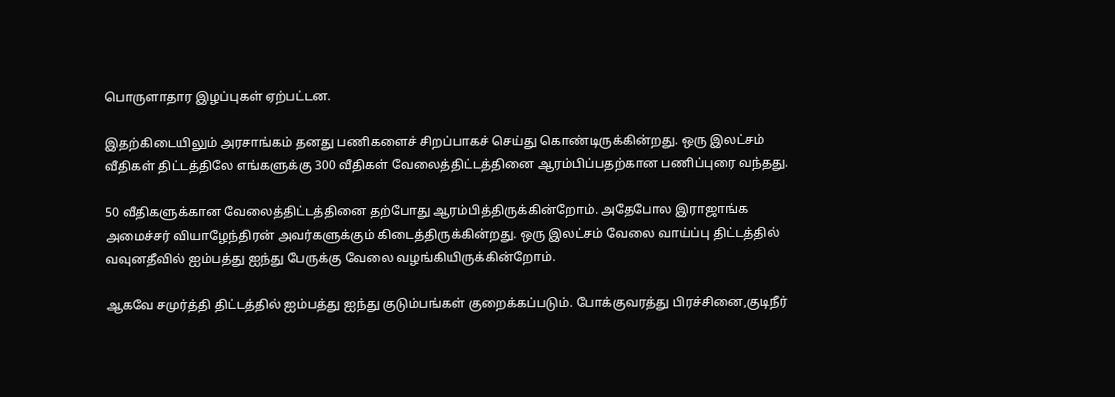பொருளாதார இழப்புகள் ஏற்பட்டன.

இதற்கிடையிலும் அரசாங்கம் தனது பணிகளைச் சிறப்பாகச் செய்து கொண்டிருக்கின்றது. ஒரு இலட்சம் வீதிகள் திட்டத்திலே எங்களுக்கு 300 வீதிகள் வேலைத்திட்டத்தினை ஆரம்பிப்பதற்கான பணிப்புரை வந்தது.

50 வீதிகளுக்கான வேலைத்திட்டத்தினை தற்போது ஆரம்பித்திருக்கின்றோம். அதேபோல இராஜாங்க அமைச்சர் வியாழேந்திரன் அவர்களுக்கும் கிடைத்திருக்கின்றது. ஒரு இலட்சம் வேலை வாய்ப்பு திட்டத்தில் வவுனதீவில் ஐம்பத்து ஐந்து பேருக்கு வேலை வழங்கியிருக்கின்றோம்.

ஆகவே சமுர்த்தி திட்டத்தில் ஐம்பத்து ஐந்து குடும்பங்கள் குறைக்கப்படும். போக்குவரத்து பிரச்சினை,குடிநீர்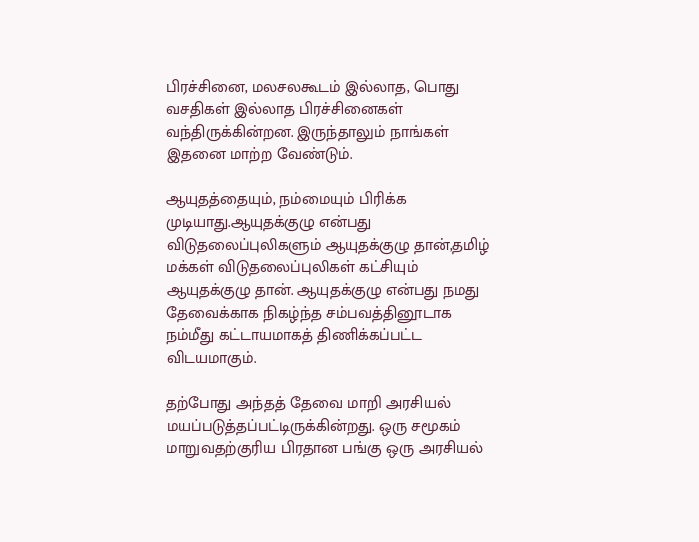பிரச்சினை, மலசலகூடம் இல்லாத, பொது வசதிகள் இல்லாத பிரச்சினைகள் வந்திருக்கின்றன. இருந்தாலும் நாங்கள் இதனை மாற்ற வேண்டும்.

ஆயுதத்தையும், நம்மையும் பிரிக்க முடியாது.ஆயுதக்குழு என்பது விடுதலைப்புலிகளும் ஆயுதக்குழு தான்,தமிழ் மக்கள் விடுதலைப்புலிகள் கட்சியும் ஆயுதக்குழு தான். ஆயுதக்குழு என்பது நமது தேவைக்காக நிகழ்ந்த சம்பவத்தினூடாக நம்மீது கட்டாயமாகத் திணிக்கப்பட்ட விடயமாகும்.

தற்போது அந்தத் தேவை மாறி அரசியல் மயப்படுத்தப்பட்டிருக்கின்றது. ஒரு சமூகம் மாறுவதற்குரிய பிரதான பங்கு ஒரு அரசியல்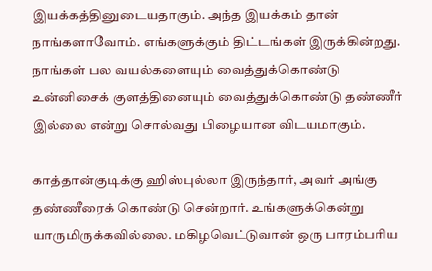இயக்கத்தினுடையதாகும். அந்த இயக்கம் தான் நாங்களாவோம். எங்களுக்கும் திட்டங்கள் இருக்கின்றது. நாங்கள் பல வயல்களையும் வைத்துக்கொண்டு உன்னிசைக் குளத்தினையும் வைத்துக்கொண்டு தண்ணீர் இல்லை என்று சொல்வது பிழையான விடயமாகும்.

காத்தான்குடிக்கு ஹிஸ்புல்லா இருந்தார், அவர் அங்கு தண்ணீரைக் கொண்டு சென்றார். உங்களுக்கென்று யாருமிருக்கவில்லை. மகிழவெட்டுவான் ஒரு பாரம்பரிய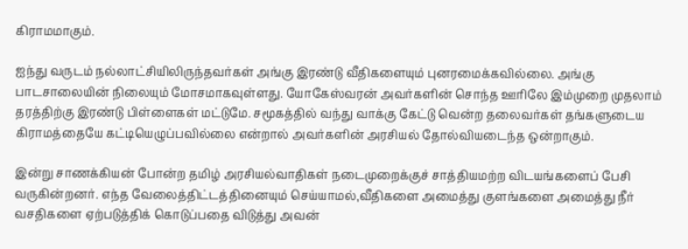கிராமமாகும்.

ஐந்து வருடம் நல்லாட்சியிலிருந்தவர்கள் அங்கு இரண்டு வீதிகளையும் புனரமைக்கவில்லை. அங்கு பாடசாலையின் நிலையும் மோசமாகவுள்ளது. யோகேஸ்வரன் அவர்களின் சொந்த ஊரிலே இம்முறை முதலாம் தரத்திற்கு இரண்டு பிள்ளைகள் மட்டுமே. சமூகத்தில் வந்து வாக்கு கேட்டு வென்ற தலைவர்கள் தங்களுடைய கிராமத்தையே கட்டியெழுப்பவில்லை என்றால் அவர்களின் அரசியல் தோல்வியடைந்த ஒன்றாகும்.

இன்று சாணக்கியன் போன்ற தமிழ் அரசியல்வாதிகள் நடைமுறைக்குச் சாத்தியமற்ற விடயங்களைப் பேசி வருகின்றனர். எந்த வேலைத்திட்டத்தினையும் செய்யாமல்,வீதிகளை அமைத்து குளங்களை அமைத்து நீர் வசதிகளை ஏற்படுத்திக் கொடுப்பதை விடுத்து அவன்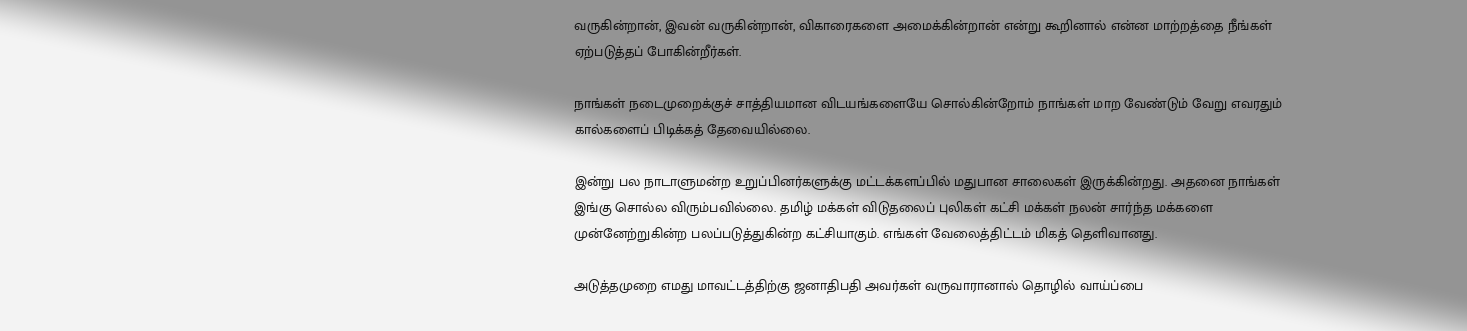வருகின்றான், இவன் வருகின்றான், விகாரைகளை அமைக்கின்றான் என்று கூறினால் என்ன மாற்றத்தை நீங்கள் ஏற்படுத்தப் போகின்றீர்கள்.

நாங்கள் நடைமுறைக்குச் சாத்தியமான விடயங்களையே சொல்கின்றோம் நாங்கள் மாற வேண்டும் வேறு எவரதும் கால்களைப் பிடிக்கத் தேவையில்லை.

இன்று பல நாடாளுமன்ற உறுப்பினர்களுக்கு மட்டக்களப்பில் மதுபான சாலைகள் இருக்கின்றது. அதனை நாங்கள் இங்கு சொல்ல விரும்பவில்லை. தமிழ் மக்கள் விடுதலைப் புலிகள் கட்சி மக்கள் நலன் சார்ந்த மக்களை முன்னேற்றுகின்ற பலப்படுத்துகின்ற கட்சியாகும். எங்கள் வேலைத்திட்டம் மிகத் தெளிவானது.

அடுத்தமுறை எமது மாவட்டத்திற்கு ஜனாதிபதி அவர்கள் வருவாரானால் தொழில் வாய்ப்பை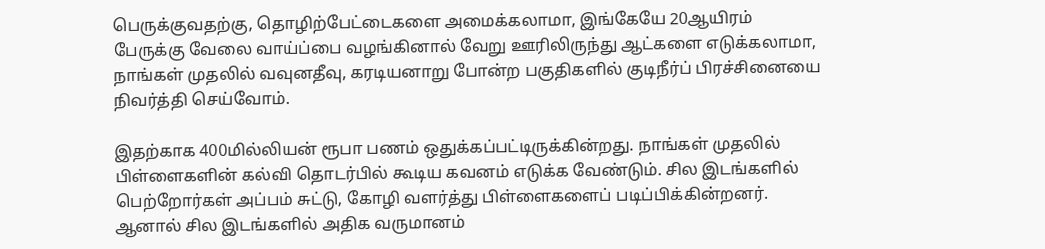பெருக்குவதற்கு, தொழிற்பேட்டைகளை அமைக்கலாமா, இங்கேயே 20ஆயிரம் பேருக்கு வேலை வாய்ப்பை வழங்கினால் வேறு ஊரிலிருந்து ஆட்களை எடுக்கலாமா, நாங்கள் முதலில் வவுனதீவு, கரடியனாறு போன்ற பகுதிகளில் குடிநீர்ப் பிரச்சினையை நிவர்த்தி செய்வோம்.

இதற்காக 400மில்லியன் ரூபா பணம் ஒதுக்கப்பட்டிருக்கின்றது. நாங்கள் முதலில் பிள்ளைகளின் கல்வி தொடர்பில் கூடிய கவனம் எடுக்க வேண்டும். சில இடங்களில் பெற்றோர்கள் அப்பம் சுட்டு, கோழி வளர்த்து பிள்ளைகளைப் படிப்பிக்கின்றனர். ஆனால் சில இடங்களில் அதிக வருமானம்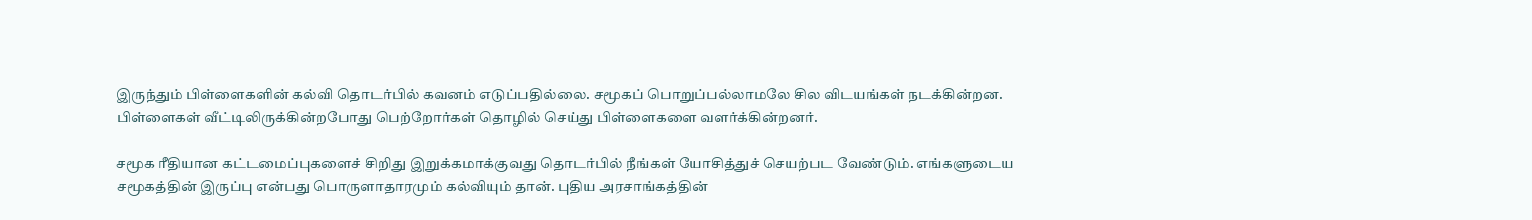இருந்தும் பிள்ளைகளின் கல்வி தொடர்பில் கவனம் எடுப்பதில்லை. சமூகப் பொறுப்பல்லாமலே சில விடயங்கள் நடக்கின்றன. பிள்ளைகள் வீட்டிலிருக்கின்றபோது பெற்றோர்கள் தொழில் செய்து பிள்ளைகளை வளர்க்கின்றனர்.

சமூக ரீதியான கட்டமைப்புகளைச் சிறிது இறுக்கமாக்குவது தொடர்பில் நீங்கள் யோசித்துச் செயற்பட வேண்டும். எங்களுடைய சமூகத்தின் இருப்பு என்பது பொருளாதாரமும் கல்வியும் தான். புதிய அரசாங்கத்தின்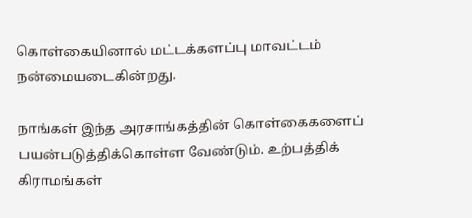கொள்கையினால் மட்டக்களப்பு மாவட்டம் நன்மையடைகின்றது.

நாங்கள் இந்த அரசாங்கத்தின் கொள்கைகளைப் பயன்படுத்திக்கொள்ள வேண்டும். உற்பத்திக் கிராமங்கள்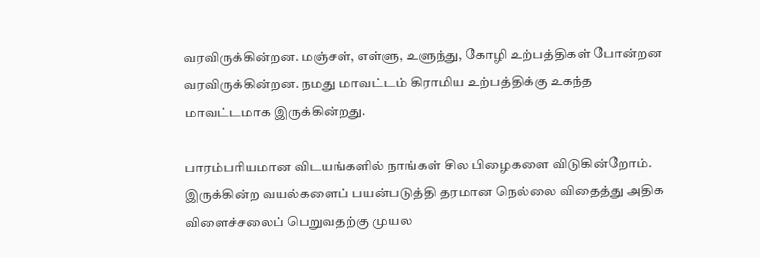வரவிருக்கின்றன. மஞ்சள், எள்ளு, உளுந்து, கோழி உற்பத்திகள் போன்றன வரவிருக்கின்றன. நமது மாவட்டம் கிராமிய உற்பத்திக்கு உகந்த மாவட்டமாக இருக்கின்றது.

பாரம்பரியமான விடயங்களில் நாங்கள் சில பிழைகளை விடுகின்றோம். இருக்கின்ற வயல்களைப் பயன்படுத்தி தரமான நெல்லை விதைத்து அதிக விளைச்சலைப் பெறுவதற்கு முயல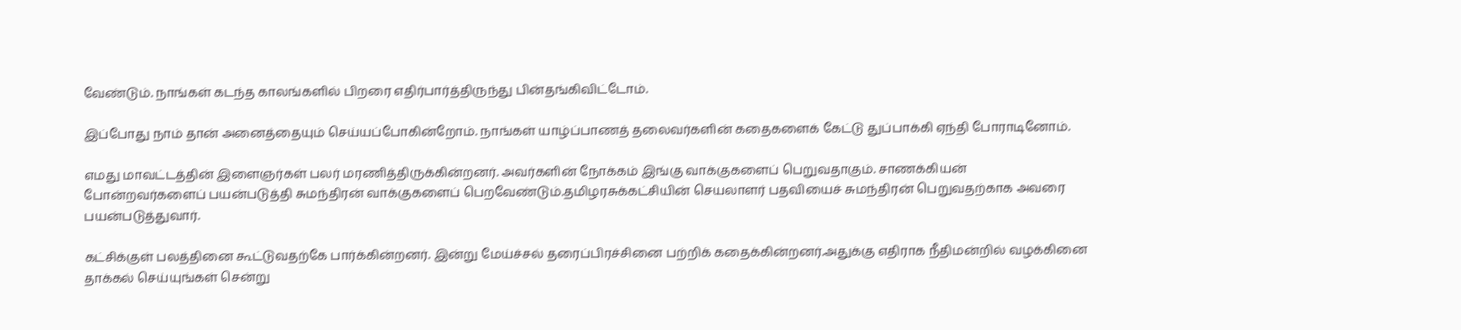வேண்டும். நாங்கள் கடந்த காலங்களில் பிறரை எதிர்பார்த்திருந்து பின்தங்கிவிட்டோம்.

இப்போது நாம் தான் அனைத்தையும் செய்யப்போகின்றோம். நாங்கள் யாழ்ப்பாணத் தலைவர்களின் கதைகளைக் கேட்டு துப்பாக்கி ஏந்தி போராடினோம்.

எமது மாவட்டத்தின் இளைஞர்கள் பலர் மரணித்திருக்கின்றனர். அவர்களின் நோக்கம் இங்கு வாக்குகளைப் பெறுவதாகும். சாணக்கியன் போன்றவர்களைப் பயன்படுத்தி சுமந்திரன் வாக்குகளைப் பெறவேண்டும்.தமிழரசுக்கட்சியின் செயலாளர் பதவியைச் சுமந்திரன் பெறுவதற்காக அவரை பயன்படுத்துவார்.

கட்சிக்குள் பலத்தினை கூட்டுவதற்கே பார்க்கின்றனர். இன்று மேய்ச்சல் தரைப்பிரச்சினை பற்றிக் கதைக்கின்றனர்.அதுக்கு எதிராக நீதிமன்றில் வழக்கினை தாக்கல் செய்யுங்கள் சென்று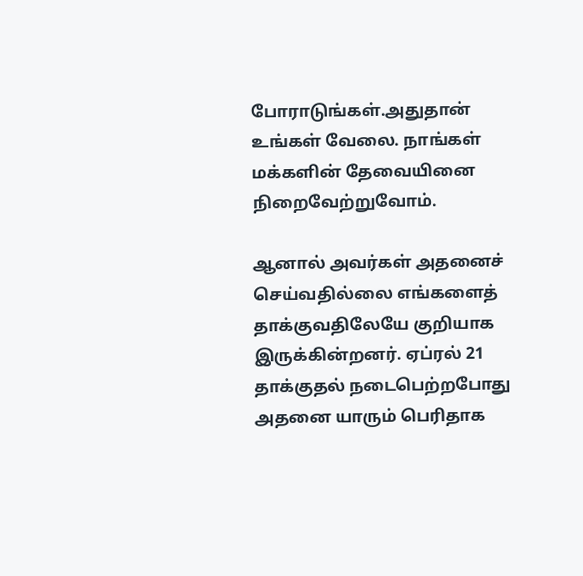போராடுங்கள்.அதுதான் உங்கள் வேலை. நாங்கள் மக்களின் தேவையினை நிறைவேற்றுவோம்.

ஆனால் அவர்கள் அதனைச் செய்வதில்லை எங்களைத் தாக்குவதிலேயே குறியாக இருக்கின்றனர். ஏப்ரல் 21 தாக்குதல் நடைபெற்றபோது அதனை யாரும் பெரிதாக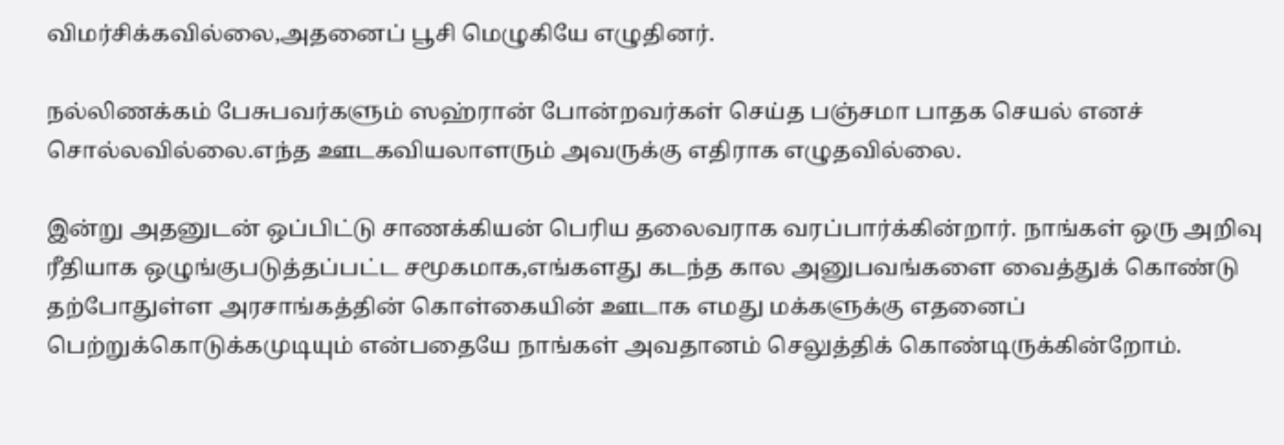விமர்சிக்கவில்லை,அதனைப் பூசி மெழுகியே எழுதினர்.

நல்லிணக்கம் பேசுபவர்களும் ஸஹ்ரான் போன்றவர்கள் செய்த பஞ்சமா பாதக செயல் எனச் சொல்லவில்லை.எந்த ஊடகவியலாளரும் அவருக்கு எதிராக எழுதவில்லை.

இன்று அதனுடன் ஒப்பிட்டு சாணக்கியன் பெரிய தலைவராக வரப்பார்க்கின்றார். நாங்கள் ஒரு அறிவு ரீதியாக ஒழுங்குபடுத்தப்பட்ட சமூகமாக,எங்களது கடந்த கால அனுபவங்களை வைத்துக் கொண்டு தற்போதுள்ள அரசாங்கத்தின் கொள்கையின் ஊடாக எமது மக்களுக்கு எதனைப் பெற்றுக்கொடுக்கமுடியும் என்பதையே நாங்கள் அவதானம் செலுத்திக் கொண்டிருக்கின்றோம்.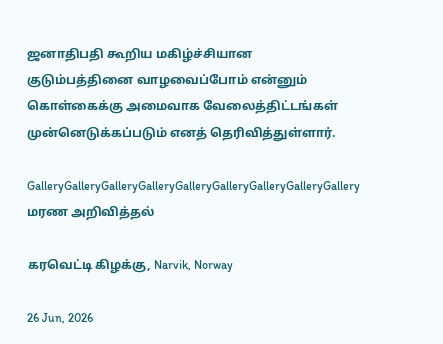ஜனாதிபதி கூறிய மகிழ்ச்சியான குடும்பத்தினை வாழவைப்போம் என்னும் கொள்கைக்கு அமைவாக வேலைத்திட்டங்கள் முன்னெடுக்கப்படும் எனத் தெரிவித்துள்ளார்.

GalleryGalleryGalleryGalleryGalleryGalleryGalleryGalleryGallery
மரண அறிவித்தல்

கரவெட்டி கிழக்கு, Narvik, Norway

26 Jun, 2026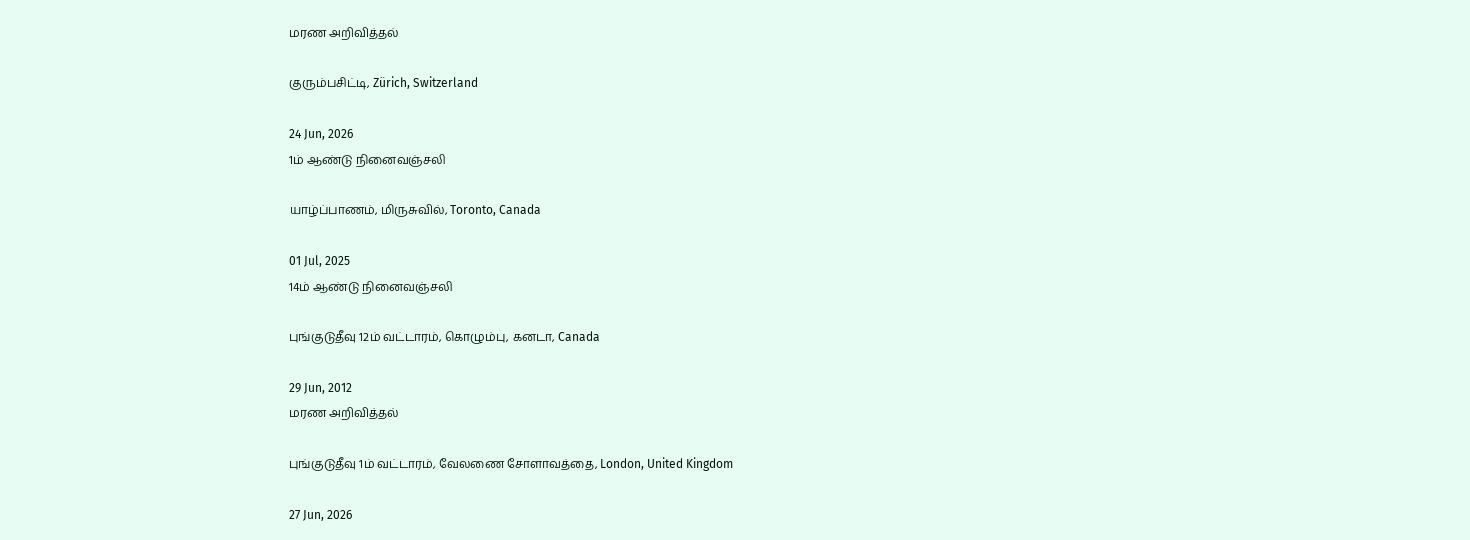மரண அறிவித்தல்

குரும்பசிட்டி, Zürich, Switzerland

24 Jun, 2026
1ம் ஆண்டு நினைவஞ்சலி

யாழ்ப்பாணம், மிருசுவில், Toronto, Canada

01 Jul, 2025
14ம் ஆண்டு நினைவஞ்சலி

புங்குடுதீவு 12ம் வட்டாரம், கொழும்பு, கனடா, Canada

29 Jun, 2012
மரண அறிவித்தல்

புங்குடுதீவு 1ம் வட்டாரம், வேலணை சோளாவத்தை, London, United Kingdom

27 Jun, 2026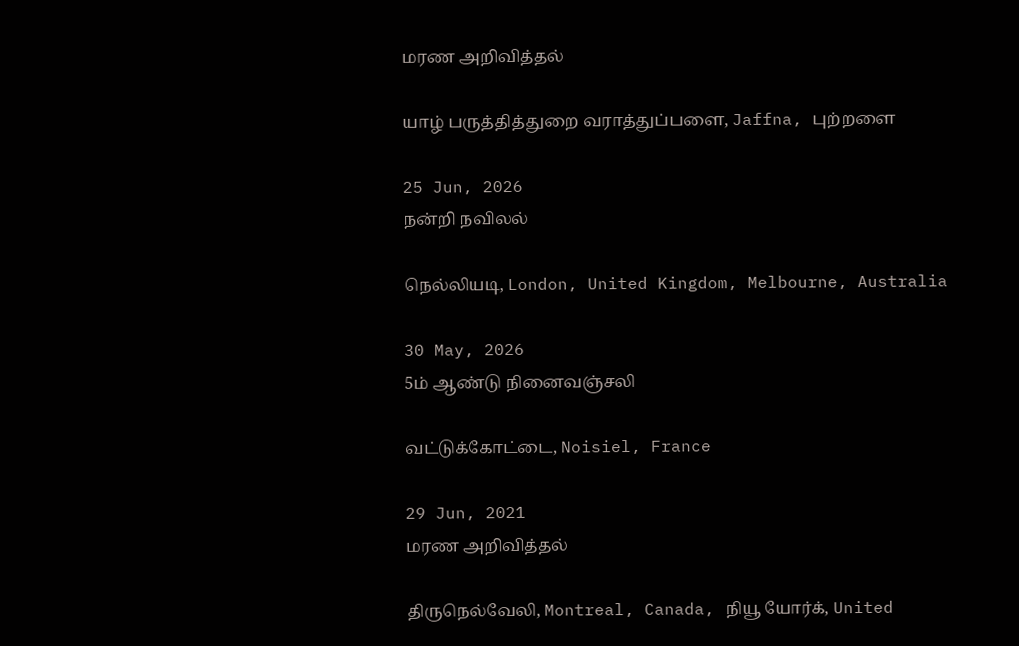மரண அறிவித்தல்

யாழ் பருத்தித்துறை வராத்துப்பளை, Jaffna, புற்றளை

25 Jun, 2026
நன்றி நவிலல்

நெல்லியடி, London, United Kingdom, Melbourne, Australia

30 May, 2026
5ம் ஆண்டு நினைவஞ்சலி

வட்டுக்கோட்டை, Noisiel, France

29 Jun, 2021
மரண அறிவித்தல்

திருநெல்வேலி, Montreal, Canada, நியூ யோர்க், United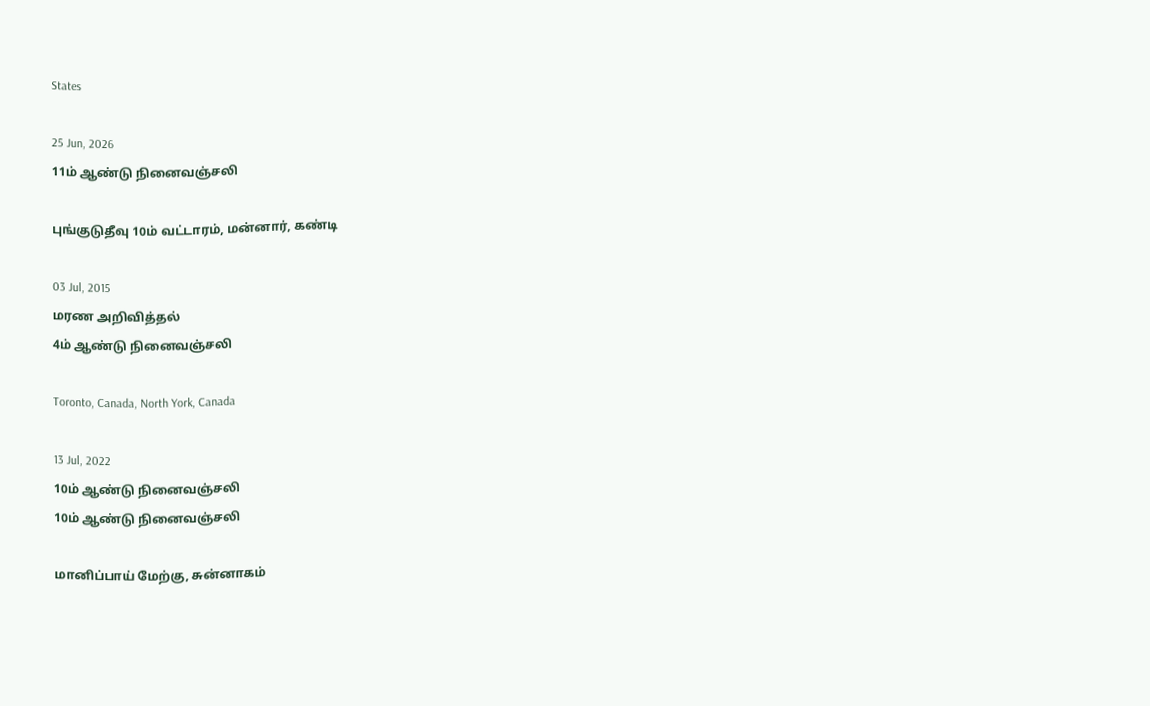States

25 Jun, 2026
11ம் ஆண்டு நினைவஞ்சலி

புங்குடுதீவு 10ம் வட்டாரம், மன்னார், கண்டி

03 Jul, 2015
மரண அறிவித்தல்
4ம் ஆண்டு நினைவஞ்சலி

Toronto, Canada, North York, Canada

13 Jul, 2022
10ம் ஆண்டு நினைவஞ்சலி
10ம் ஆண்டு நினைவஞ்சலி

மானிப்பாய் மேற்கு, சுன்னாகம்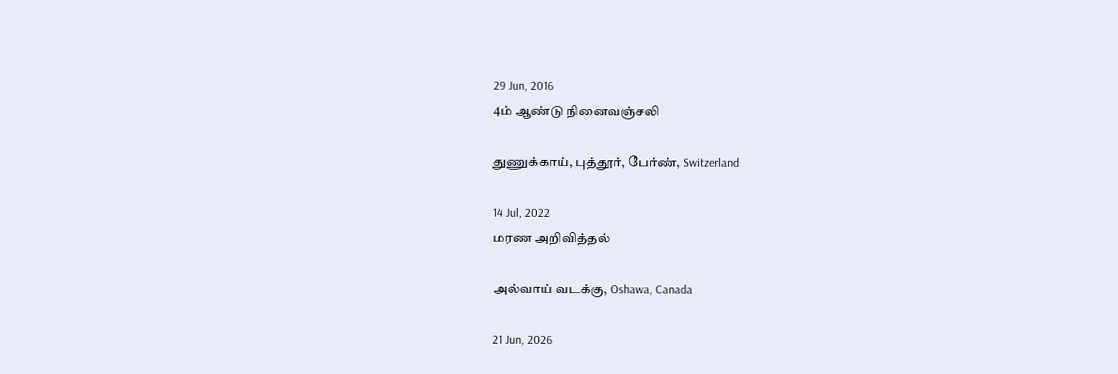29 Jun, 2016
4ம் ஆண்டு நினைவஞ்சலி

துணுக்காய், புத்தூர், பேர்ண், Switzerland

14 Jul, 2022
மரண அறிவித்தல்

அல்வாய் வடக்கு, Oshawa, Canada

21 Jun, 2026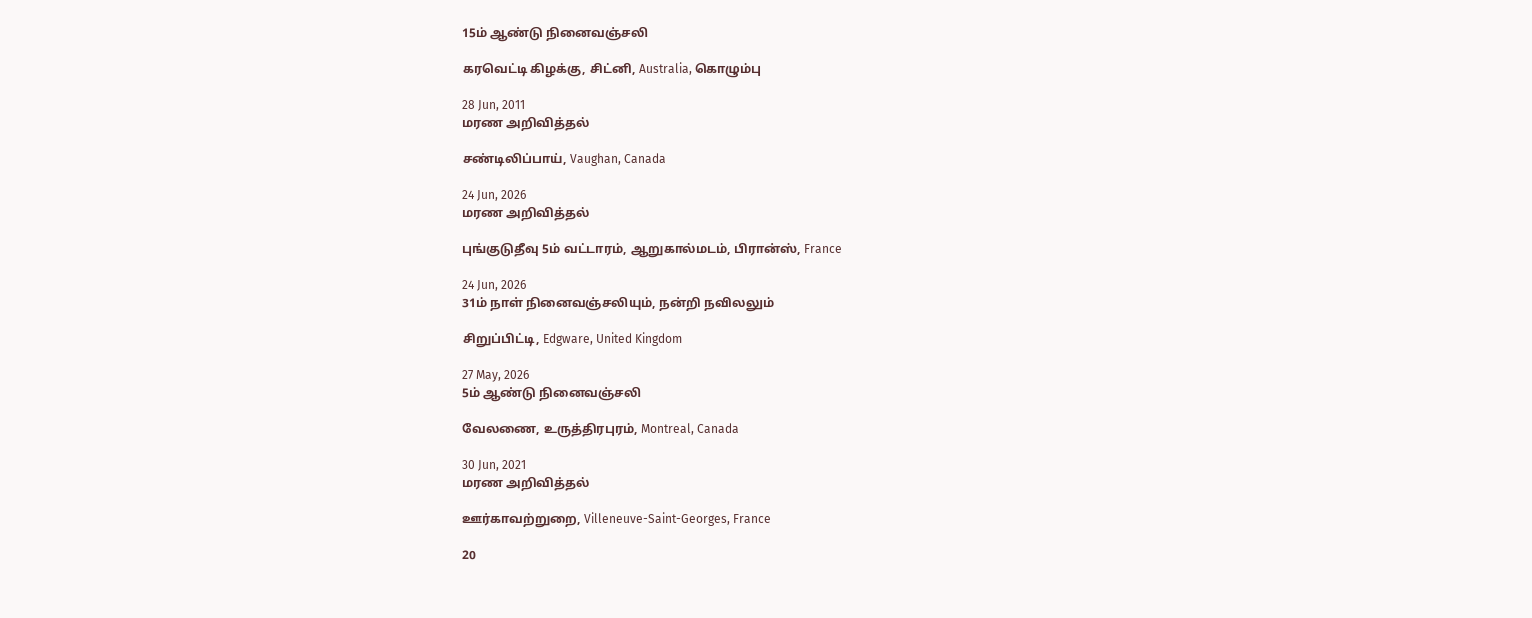15ம் ஆண்டு நினைவஞ்சலி

கரவெட்டி கிழக்கு, சிட்னி, Australia, கொழும்பு

28 Jun, 2011
மரண அறிவித்தல்

சண்டிலிப்பாய், Vaughan, Canada

24 Jun, 2026
மரண அறிவித்தல்

புங்குடுதீவு 5ம் வட்டாரம், ஆறுகால்மடம், பிரான்ஸ், France

24 Jun, 2026
31ம் நாள் நினைவஞ்சலியும், நன்றி நவிலலும்

சிறுப்பிட்டி, Edgware, United Kingdom

27 May, 2026
5ம் ஆண்டு நினைவஞ்சலி

வேலணை, உருத்திரபுரம், Montreal, Canada

30 Jun, 2021
மரண அறிவித்தல்

ஊர்காவற்றுறை, Villeneuve-Saint-Georges, France

20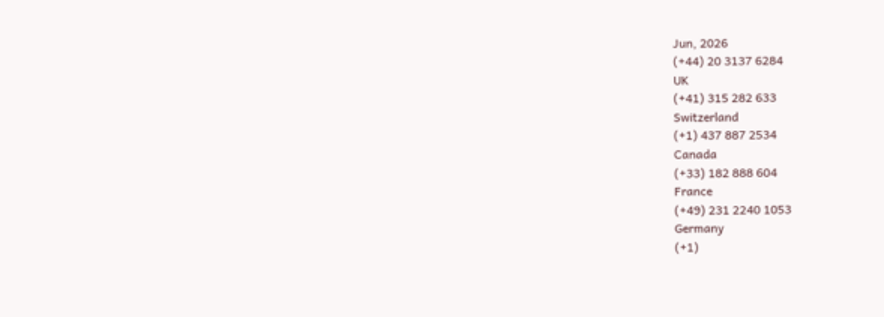Jun, 2026
(+44) 20 3137 6284
UK
(+41) 315 282 633
Switzerland
(+1) 437 887 2534
Canada
(+33) 182 888 604
France
(+49) 231 2240 1053
Germany
(+1)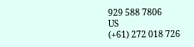929 588 7806
US
(+61) 272 018 726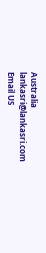Australia
lankasri@lankasri.com
Email US